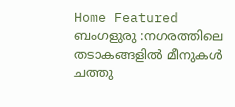Home Featured ബംഗളുരു :നഗരത്തിലെ തടാകങ്ങളിൽ മീനുകൾ ചത്തു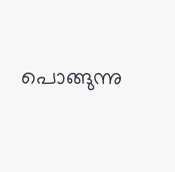പൊങ്ങുന്നു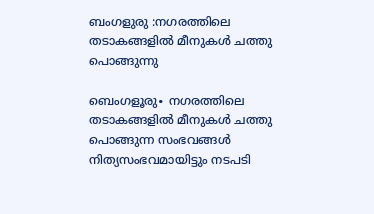ബംഗളുരു :നഗരത്തിലെ തടാകങ്ങളിൽ മീനുകൾ ചത്തു പൊങ്ങുന്നു

ബെംഗളൂരു∙ നഗരത്തിലെ തടാകങ്ങളിൽ മീനുകൾ ചത്തു പൊങ്ങുന്ന സംഭവങ്ങൾ നിത്യസംഭവമായിട്ടും നടപടി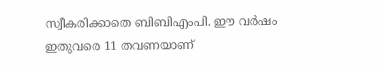സ്വീകരിക്കാതെ ബിബിഎംപി. ഈ വർഷം ഇതുവരെ 11 തവണയാണ്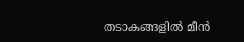തടാകങ്ങളിൽ മീൻ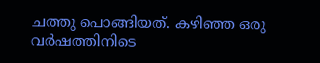ചത്തു പൊങ്ങിയത്. കഴിഞ്ഞ ഒരു വർഷത്തിനിടെ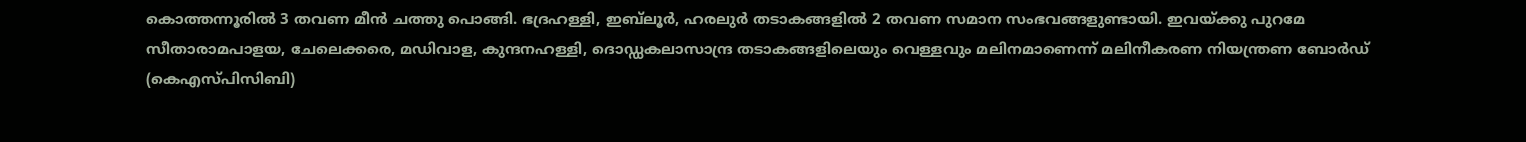കൊത്തന്നൂരിൽ 3 തവണ മീൻ ചത്തു പൊങ്ങി. ഭദ്രഹള്ളി, ഇബ്‌ലൂർ, ഹരലുർ തടാകങ്ങളിൽ 2 തവണ സമാന സംഭവങ്ങളുണ്ടായി. ഇവയ്ക്കു പുറമേ സീതാരാമപാളയ, ചേലെക്കരെ, മഡിവാള, കുന്ദനഹള്ളി, ദൊഡ്ഡകലാസാന്ദ്ര തടാകങ്ങളിലെയും വെള്ളവും മലിനമാണെന്ന് മലിനീകരണ നിയന്ത്രണ ബോർഡ് (കെഎസ്പിസിബി)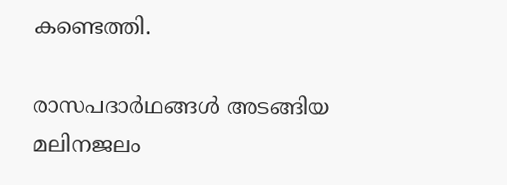കണ്ടെത്തി.

രാസപദാർഥങ്ങൾ അടങ്ങിയ മലിനജലം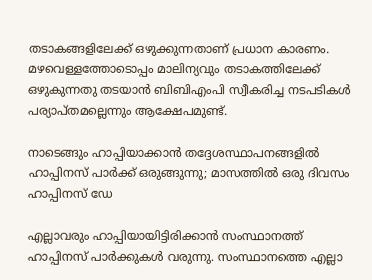തടാകങ്ങളിലേക്ക് ഒഴുക്കുന്നതാണ് പ്രധാന കാരണം. മഴവെള്ളത്തോടൊപ്പം മാലിന്യവും തടാകത്തിലേക്ക് ഒഴുകുന്നതു തടയാൻ ബിബിഎംപി സ്വീകരിച്ച നടപടികൾ പര്യാപ്തമല്ലെന്നും ആക്ഷേപമുണ്ട്.

നാടെങ്ങും ഹാപ്പിയാക്കാന്‍ തദ്ദേശസ്ഥാപനങ്ങളില്‍ ഹാപ്പിനസ് പാര്‍ക്ക് ഒരുങ്ങുന്നു; മാസത്തില്‍ ഒരു ദിവസം ഹാപ്പിനസ് ഡേ

എല്ലാവരും ഹാപ്പിയായിട്ടിരിക്കാൻ സംസ്ഥാനത്ത് ഹാപ്പിനസ് പാര്‍ക്കുകള്‍ വരുന്നു. സംസ്ഥാനത്തെ എല്ലാ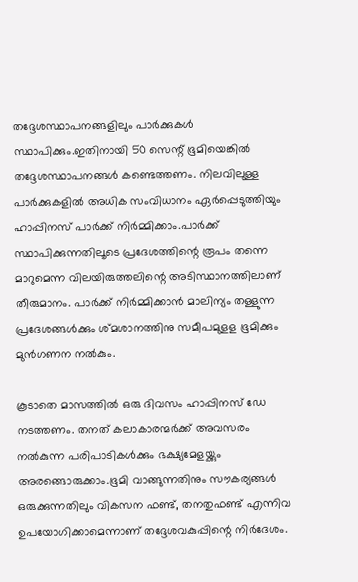തദ്ദേശസ്ഥാപനങ്ങളിലും പാര്‍ക്കുകള്‍ സ്ഥാപിക്കും.ഇതിനായി 50 സെന്റ് ഭൂമിയെങ്കില്‍ തദ്ദേശസ്ഥാപനങ്ങള്‍ കണ്ടെത്തണം. നിലവിലുള്ള പാര്‍ക്കുകളില്‍ അധിക സംവിധാനം ഏര്‍പ്പെടുത്തിയും ഹാപ്പിനസ് പാര്‍ക്ക് നിര്‍മ്മിക്കാം.പാര്‍ക്ക് സ്ഥാപിക്കുന്നതിലൂടെ പ്രദേശത്തിന്റെ രൂപം തന്നെ മാറുമെന്ന വിലയിരുത്തലിന്റെ അടിസ്ഥാനത്തിലാണ് തീരുമാനം. പാര്‍ക്ക് നിര്‍മ്മിക്കാൻ മാലിന്യം തള്ളുന്ന പ്രദേശങ്ങള്‍ക്കും ശ്മശാനത്തിനു സമീപമുളള ഭൂമിക്കും മുൻഗണന നല്‍കും.

കൂടാതെ മാസത്തില്‍ ഒരു ദിവസം ഹാപ്പിനസ് ഡേ നടത്തണം. തനത് കലാകാരന്മര്‍ക്ക് അവസരം നല്‍കുന്ന പരിപാടികള്‍ക്കും ഭക്ഷ്യമേളയ്ക്കും അരങ്ങൊരുക്കാം.ഭൂമി വാങ്ങുന്നതിനും സൗകര്യങ്ങള്‍ ഒരുക്കുന്നതിലും വികസന ഫണ്ട്, തനതുഫണ്ട് എന്നിവ ഉപയോഗിക്കാമെന്നാണ് തദ്ദേശവകുപ്പിന്റെ നിര്‍ദേശം.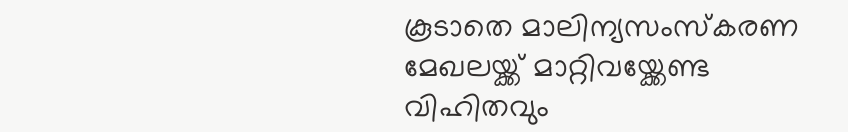കൂടാതെ മാലിന്യസംസ്കരണ മേഖലയ്ക്ക് മാറ്റിവയ്ക്കേണ്ട വിഹിതവും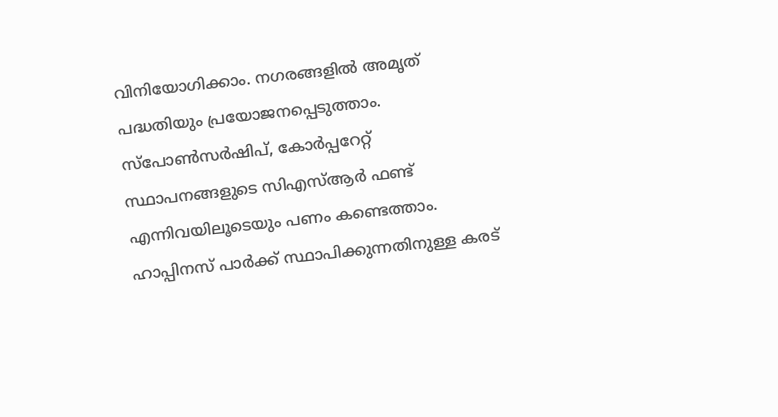വിനിയോഗിക്കാം. നഗരങ്ങളില്‍ അമൃത് പദ്ധതിയും പ്രയോജനപ്പെടുത്താം. സ്പോണ്‍സര്‍ഷിപ്, കോര്‍പ്പറേറ്റ് സ്ഥാപനങ്ങളുടെ സിഎസ്‌ആര്‍ ഫണ്ട് എന്നിവയിലൂടെയും പണം കണ്ടെത്താം. ഹാപ്പിനസ് പാര്‍ക്ക് സ്ഥാപിക്കുന്നതിനുള്ള കരട്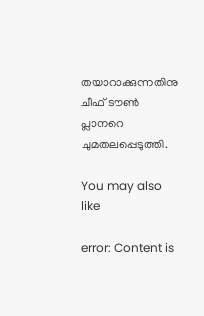തയാറാക്കുന്നതിനു ചീഫ് ടൗണ്‍ പ്ലാനറെ ചുമതലപ്പെടുത്തി.

You may also like

error: Content is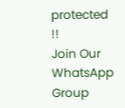protected !!
Join Our WhatsApp Group